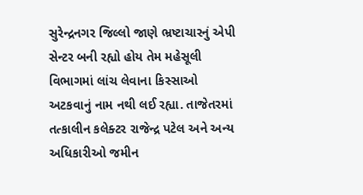સુરેન્દ્રનગર જિલ્લો જાણે ભ્રષ્ટાચારનું એપી સેન્ટર બની રહ્યો હોય તેમ મહેસૂલી વિભાગમાં લાંચ લેવાના કિસ્સાઓ અટકવાનું નામ નથી લઈ રહ્યા. તાજેતરમાં તત્કાલીન કલેક્ટર રાજેન્દ્ર પટેલ અને અન્ય અધિકારીઓ જમીન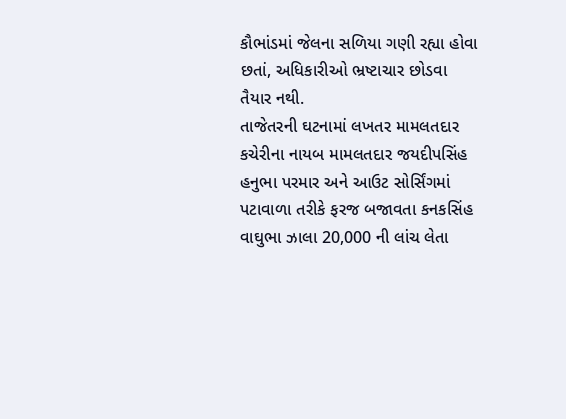કૌભાંડમાં જેલના સળિયા ગણી રહ્યા હોવા છતાં, અધિકારીઓ ભ્રષ્ટાચાર છોડવા તૈયાર નથી.
તાજેતરની ઘટનામાં લખતર મામલતદાર કચેરીના નાયબ મામલતદાર જયદીપસિંહ હનુભા પરમાર અને આઉટ સોર્સિંગમાં પટાવાળા તરીકે ફરજ બજાવતા કનકસિંહ વાઘુભા ઝાલા 20,000 ની લાંચ લેતા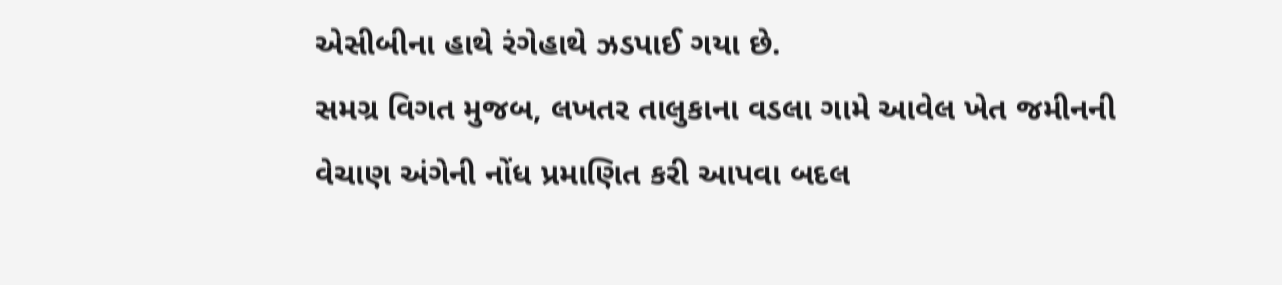એસીબીના હાથે રંગેહાથે ઝડપાઈ ગયા છે.
સમગ્ર વિગત મુજબ, લખતર તાલુકાના વડલા ગામે આવેલ ખેત જમીનની વેચાણ અંગેની નોંધ પ્રમાણિત કરી આપવા બદલ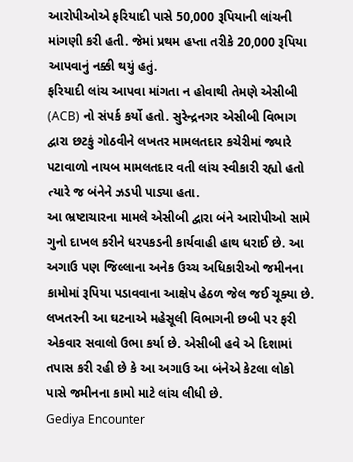આરોપીઓએ ફરિયાદી પાસે 50,000 રૂપિયાની લાંચની માંગણી કરી હતી. જેમાં પ્રથમ હપ્તા તરીકે 20,000 રૂપિયા આપવાનું નક્કી થયું હતું.
ફરિયાદી લાંચ આપવા માંગતા ન હોવાથી તેમણે એસીબી (ACB) નો સંપર્ક કર્યો હતો. સુરેન્દ્રનગર એસીબી વિભાગ દ્વારા છટકું ગોઠવીને લખતર મામલતદાર કચેરીમાં જ્યારે પટાવાળો નાયબ મામલતદાર વતી લાંચ સ્વીકારી રહ્યો હતો ત્યારે જ બંનેને ઝડપી પાડ્યા હતા.
આ ભ્રષ્ટાચારના મામલે એસીબી દ્વારા બંને આરોપીઓ સામે ગુનો દાખલ કરીને ધરપકડની કાર્યવાહી હાથ ધરાઈ છે. આ અગાઉ પણ જિલ્લાના અનેક ઉચ્ચ અધિકારીઓ જમીનના કામોમાં રૂપિયા પડાવવાના આક્ષેપ હેઠળ જેલ જઈ ચૂક્યા છે. લખતરની આ ઘટનાએ મહેસૂલી વિભાગની છબી પર ફરી એકવાર સવાલો ઉભા કર્યા છે. એસીબી હવે એ દિશામાં તપાસ કરી રહી છે કે આ અગાઉ આ બંનેએ કેટલા લોકો પાસે જમીનના કામો માટે લાંચ લીધી છે.
Gediya Encounter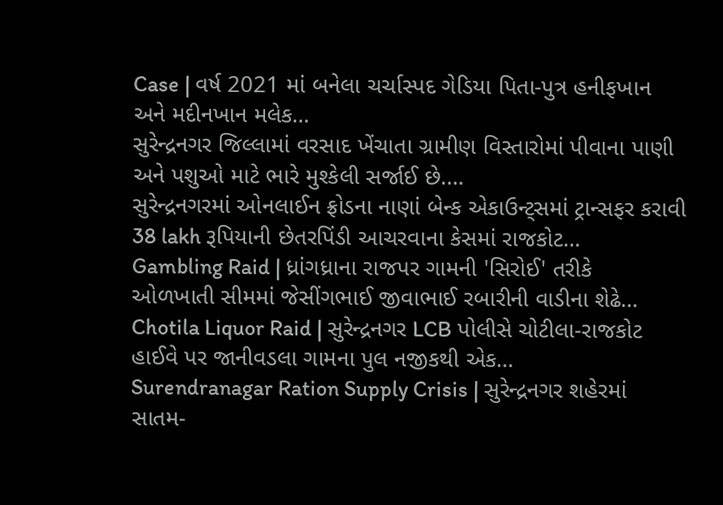Case | વર્ષ 2021 માં બનેલા ચર્ચાસ્પદ ગેડિયા પિતા-પુત્ર હનીફખાન અને મદીનખાન મલેક…
સુરેન્દ્રનગર જિલ્લામાં વરસાદ ખેંચાતા ગ્રામીણ વિસ્તારોમાં પીવાના પાણી અને પશુઓ માટે ભારે મુશ્કેલી સર્જાઈ છે.…
સુરેન્દ્રનગરમાં ઓનલાઈન ફ્રોડના નાણાં બેન્ક એકાઉન્ટ્સમાં ટ્રાન્સફર કરાવી 38 lakh રૂપિયાની છેતરપિંડી આચરવાના કેસમાં રાજકોટ…
Gambling Raid | ધ્રાંગધ્રાના રાજપર ગામની 'સિરોઈ' તરીકે ઓળખાતી સીમમાં જેસીંગભાઈ જીવાભાઈ રબારીની વાડીના શેઢે…
Chotila Liquor Raid | સુરેન્દ્રનગર LCB પોલીસે ચોટીલા-રાજકોટ હાઈવે પર જાનીવડલા ગામના પુલ નજીકથી એક…
Surendranagar Ration Supply Crisis | સુરેન્દ્રનગર શહેરમાં સાતમ-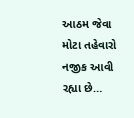આઠમ જેવા મોટા તહેવારો નજીક આવી રહ્યા છે…